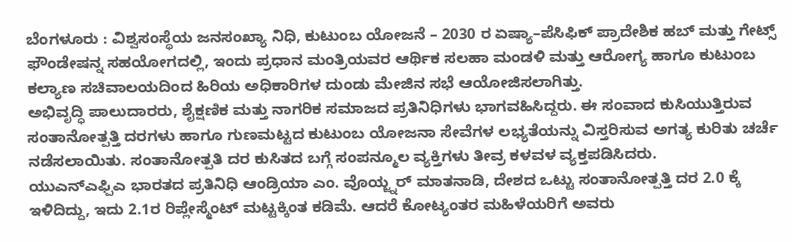ಬೆಂಗಳೂರು : ವಿಶ್ವಸಂಸ್ಥೆಯ ಜನಸಂಖ್ಯಾ ನಿಧಿ, ಕುಟುಂಬ ಯೋಜನೆ – 2030 ರ ಏಷ್ಯಾ–ಪೆಸಿಫಿಕ್ ಪ್ರಾದೇಶಿಕ ಹಬ್ ಮತ್ತು ಗೇಟ್ಸ್ ಫೌಂಡೇಷನ್ನ ಸಹಯೋಗದಲ್ಲಿ, ಇಂದು ಪ್ರಧಾನ ಮಂತ್ರಿಯವರ ಆರ್ಥಿಕ ಸಲಹಾ ಮಂಡಳಿ ಮತ್ತು ಆರೋಗ್ಯ ಹಾಗೂ ಕುಟುಂಬ ಕಲ್ಯಾಣ ಸಚಿವಾಲಯದಿಂದ ಹಿರಿಯ ಅಧಿಕಾರಿಗಳ ದುಂಡು ಮೇಜಿನ ಸಭೆ ಆಯೋಜಿಸಲಾಗಿತ್ತು.
ಅಭಿವೃದ್ಧಿ ಪಾಲುದಾರರು, ಶೈಕ್ಷಣಿಕ ಮತ್ತು ನಾಗರಿಕ ಸಮಾಜದ ಪ್ರತಿನಿಧಿಗಳು ಭಾಗವಹಿಸಿದ್ದರು. ಈ ಸಂವಾದ ಕುಸಿಯುತ್ತಿರುವ ಸಂತಾನೋತ್ಪತ್ತಿ ದರಗಳು ಹಾಗೂ ಗುಣಮಟ್ಟದ ಕುಟುಂಬ ಯೋಜನಾ ಸೇವೆಗಳ ಲಭ್ಯತೆಯನ್ನು ವಿಸ್ತರಿಸುವ ಅಗತ್ಯ ಕುರಿತು ಚರ್ಚೆ ನಡೆಸಲಾಯಿತು. ಸಂತಾನೋತ್ಪತಿ ದರ ಕುಸಿತದ ಬಗ್ಗೆ ಸಂಪನ್ಮೂಲ ವ್ಯಕ್ತಿಗಳು ತೀವ್ರ ಕಳವಳ ವ್ಯಕ್ತಪಡಿಸಿದರು.
ಯುಎನ್ಎಫ್ಪಿಎ ಭಾರತದ ಪ್ರತಿನಿಧಿ ಆಂಡ್ರಿಯಾ ಎಂ. ವೊಯ್ಜ್ನರ್ ಮಾತನಾಡಿ, ದೇಶದ ಒಟ್ಟು ಸಂತಾನೋತ್ಪತ್ತಿ ದರ 2.0 ಕ್ಕೆ ಇಳಿದಿದ್ದು, ಇದು 2.1ರ ರಿಪ್ಲೇಸ್ಮೆಂಟ್ ಮಟ್ಟಕ್ಕಿಂತ ಕಡಿಮೆ. ಆದರೆ ಕೋಟ್ಯಂತರ ಮಹಿಳೆಯರಿಗೆ ಅವರು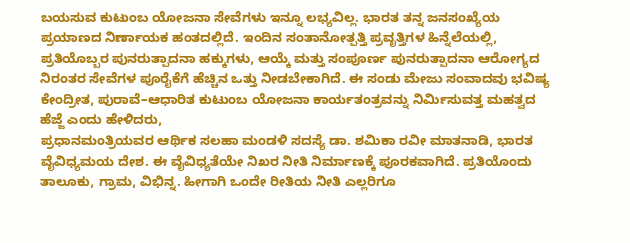ಬಯಸುವ ಕುಟುಂಬ ಯೋಜನಾ ಸೇವೆಗಳು ಇನ್ನೂ ಲಭ್ಯವಿಲ್ಲ. ಭಾರತ ತನ್ನ ಜನಸಂಖ್ಯೆಯ ಪ್ರಯಾಣದ ನಿರ್ಣಾಯಕ ಹಂತದಲ್ಲಿದೆ. ಇಂದಿನ ಸಂತಾನೋತ್ಪತ್ತಿ ಪ್ರವೃತ್ತಿಗಳ ಹಿನ್ನೆಲೆಯಲ್ಲಿ, ಪ್ರತಿಯೊಬ್ಬರ ಪುನರುತ್ಪಾದನಾ ಹಕ್ಕುಗಳು, ಆಯ್ಕೆ ಮತ್ತು ಸಂಪೂರ್ಣ ಪುನರುತ್ಪಾದನಾ ಆರೋಗ್ಯದ ನಿರಂತರ ಸೇವೆಗಳ ಪೂರೈಕೆಗೆ ಹೆಚ್ಚಿನ ಒತ್ತು ನೀಡಬೇಕಾಗಿದೆ. ಈ ಸಂಡು ಮೇಜು ಸಂವಾದವು ಭವಿಷ್ಯ ಕೇಂದ್ರೀತ, ಪುರಾವೆ–ಆಧಾರಿತ ಕುಟುಂಬ ಯೋಜನಾ ಕಾರ್ಯತಂತ್ರವನ್ನು ನಿರ್ಮಿಸುವತ್ತ ಮಹತ್ವದ ಹೆಜ್ಜೆ ಎಂದು ಹೇಳಿದರು,
ಪ್ರಧಾನಮಂತ್ರಿಯವರ ಆರ್ಥಿಕ ಸಲಹಾ ಮಂಡಳಿ ಸದಸ್ಯೆ ಡಾ. ಶಮಿಕಾ ರವೀ ಮಾತನಾಡಿ, ಭಾರತ ವೈವಿಧ್ಯಮಯ ದೇಶ. ಈ ವೈವಿಧ್ಯತೆಯೇ ನಿಖರ ನೀತಿ ನಿರ್ಮಾಣಕ್ಕೆ ಪೂರಕವಾಗಿದೆ. ಪ್ರತಿಯೊಂದು ತಾಲೂಕು, ಗ್ರಾಮ, ವಿಭಿನ್ನ. ಹೀಗಾಗಿ ಒಂದೇ ರೀತಿಯ ನೀತಿ ಎಲ್ಲರಿಗೂ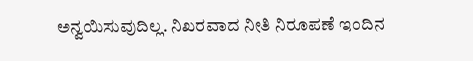ಅನ್ವಯಿಸುವುದಿಲ್ಲ. ನಿಖರವಾದ ನೀತಿ ನಿರೂಪಣೆ ಇಂದಿನ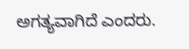ಅಗತ್ಯವಾಗಿದೆ ಎಂದರು.